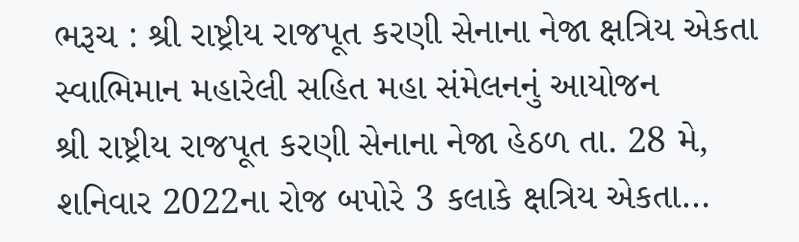ભરૂચ : શ્રી રાષ્ટ્રીય રાજપૂત કરણી સેનાના નેજા ક્ષત્રિય એકતા સ્વાભિમાન મહારેલી સહિત મહા સંમેલનનું આયોજન
શ્રી રાષ્ટ્રીય રાજપૂત કરણી સેનાના નેજા હેઠળ તા. 28 મે, શનિવાર 2022ના રોજ બપોરે 3 કલાકે ક્ષત્રિય એકતા…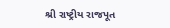શ્રી રાષ્ટ્રીય રાજપૂત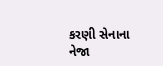કરણી સેનાના નેજા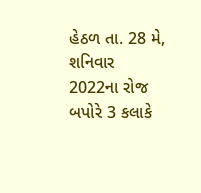હેઠળ તા. 28 મે, શનિવાર 2022ના રોજ બપોરે 3 કલાકે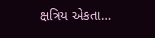ક્ષત્રિય એકતા…